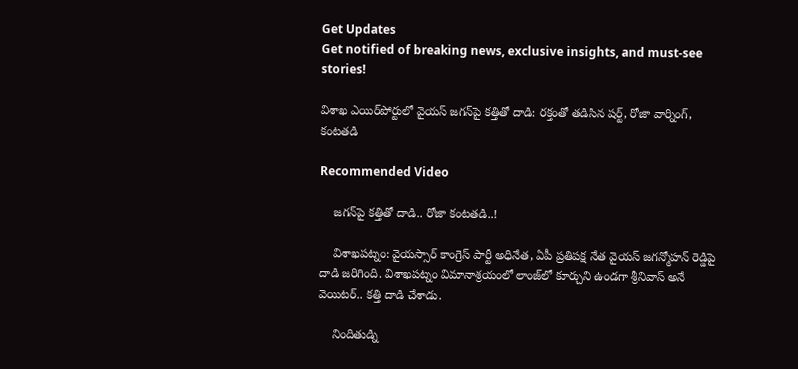Get Updates
Get notified of breaking news, exclusive insights, and must-see stories!

విశాఖ ఎయిర్‌పోర్టులో వైయస్ జగన్‌పై కత్తితో దాడి: రక్తంతో తడిసిన షర్ట్, రోజా వార్నింగ్, కంటతడి

Recommended Video

    జగన్‌పై కత్తితో దాడి.. రోజా కంటతడి..!

    విశాఖపట్నం: వైయస్సార్ కాంగ్రెస్ పార్టీ అధినేత, ఏపీ ప్రతిపక్ష నేత వైయస్ జగన్మోహన్ రెడ్డిపై దాడి జరిగింది. విశాఖపట్నం విమానాశ్రయంలో లాంజ్‌లో కూర్చుని ఉండగా శ్రీనివాస్ అనే వెయిటర్.. కత్తి దాడి చేశాడు.

    నిందితుడ్ని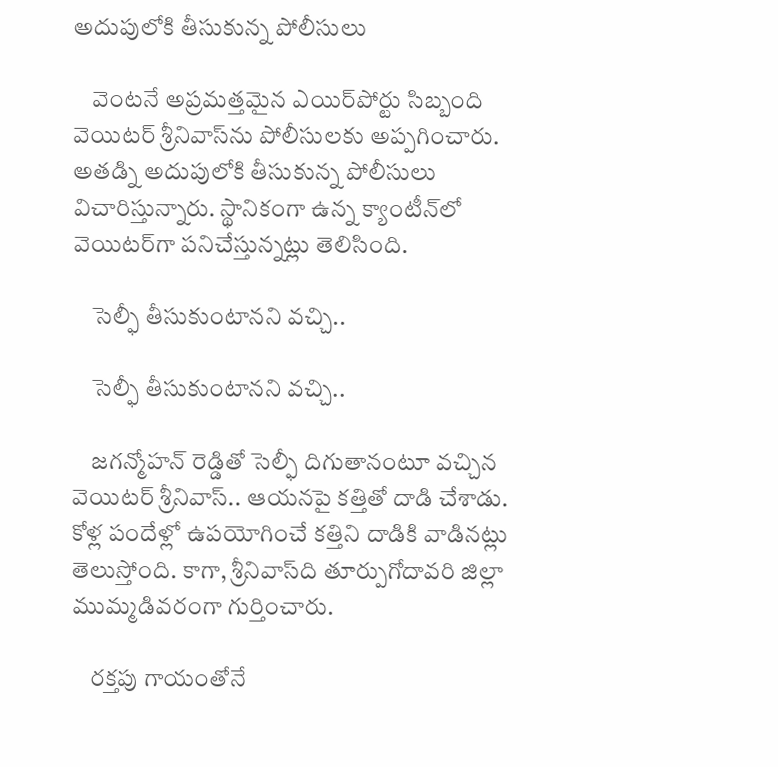అదుపులోకి తీసుకున్న పోలీసులు

    వెంటనే అప్రమత్తమైన ఎయిర్‌పోర్టు సిబ్బంది వెయిటర్ శ్రీనివాస్‌ను పోలీసులకు అప్పగించారు. అతడ్ని అదుపులోకి తీసుకున్న పోలీసులు విచారిస్తున్నారు. స్థానికంగా ఉన్న క్యాంటీన్‌లో వెయిటర్‌గా పనిచేస్తున్నట్లు తెలిసింది.

    సెల్ఫీ తీసుకుంటానని వచ్చి..

    సెల్ఫీ తీసుకుంటానని వచ్చి..

    జగన్మోహన్ రెడ్డితో సెల్ఫీ దిగుతానంటూ వచ్చిన వెయిటర్ శ్రీనివాస్.. ఆయనపై కత్తితో దాడి చేశాడు. కోళ్ల పందేళ్లో ఉపయోగించే కత్తిని దాడికి వాడినట్లు తెలుస్తోంది. కాగా, శ్రీనివాస్‌ది తూర్పుగోదావరి జిల్లా ముమ్మడివరంగా గుర్తించారు.

    రక్తపు గాయంతోనే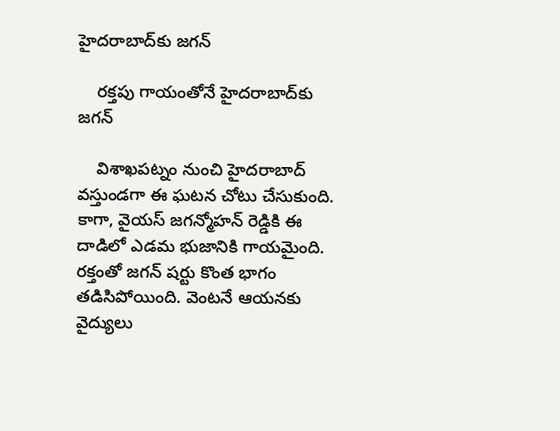హైదరాబాద్‌కు జగన్

    రక్తపు గాయంతోనే హైదరాబాద్‌కు జగన్

    విశాఖపట్నం నుంచి హైదరాబాద్ వస్తుండగా ఈ ఘటన చోటు చేసుకుంది. కాగా, వైయస్ జగన్మోహన్ రెడ్డికి ఈ దాడిలో ఎడమ భుజానికి గాయమైంది. రక్తంతో జగన్ షర్టు కొంత భాగం తడిసిపోయింది. వెంటనే ఆయనకు వైద్యులు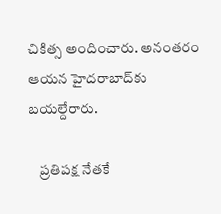చికిత్స అందించారు. అనంతరం ఆయన హైదరాబాద్‌కు బయల్దేరారు.

    ప్రతిపక్ష నేతకే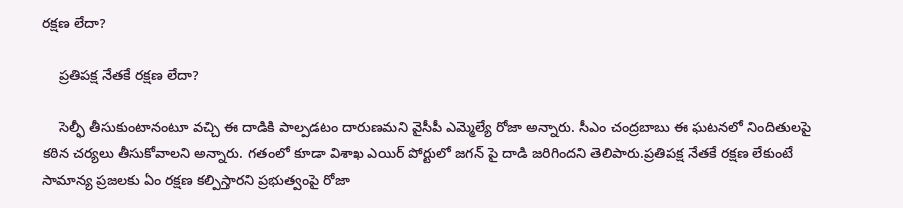రక్షణ లేదా?

    ప్రతిపక్ష నేతకే రక్షణ లేదా?

    సెల్ఫీ తీసుకుంటానంటూ వచ్చి ఈ దాడికి పాల్పడటం దారుణమని వైసీపీ ఎమ్మెల్యే రోజా అన్నారు. సీఎం చంద్రబాబు ఈ ఘటనలో నిందితులపై కఠిన చర్యలు తీసుకోవాలని అన్నారు. గతంలో కూడా విశాఖ ఎయిర్ పోర్టులో జగన్ పై దాడి జరిగిందని తెలిపారు.ప్రతిపక్ష నేతకే రక్షణ లేకుంటే సామాన్య ప్రజలకు ఏం రక్షణ కల్పిస్తారని ప్రభుత్వంపై రోజా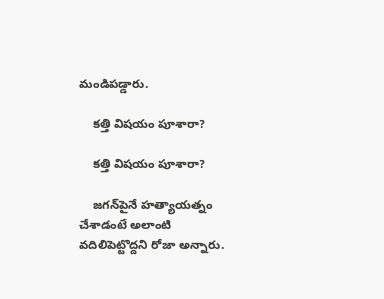మండిపడ్డారు.

    కత్తి విషయం పూశారా?

    కత్తి విషయం పూశారా?

    జగన్‌పైనే హత్యాయత్నం చేశాడంటే అలాంటి వదిలిపెట్టొద్దని రోజా అన్నారు.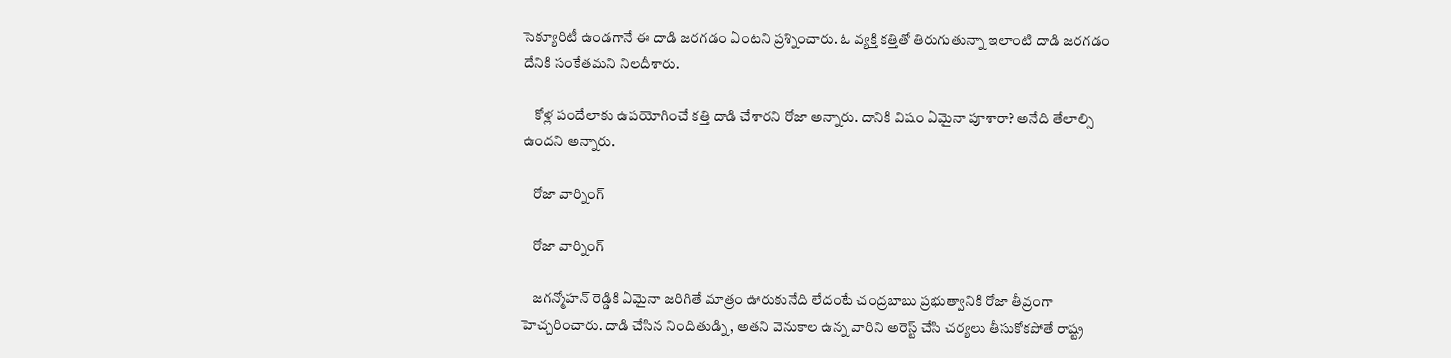సెక్యూరిటీ ఉండగానే ఈ దాడి జరగడం ఏంటని ప్రశ్నించారు. ఓ వ్యక్తి కత్తితో తిరుగుతున్నా ఇలాంటి దాడి జరగడం దేనికి సంకేతమని నిలదీశారు.

    కోళ్ల పందేలాకు ఉపయోగించే కత్తి దాడి చేశారని రోజా అన్నారు. దానికి విషం ఏమైనా పూశారా? అనేది తేలాల్సి ఉందని అన్నారు.

    రోజా వార్నింగ్

    రోజా వార్నింగ్

    జగన్మోహన్ రెడ్డికి ఏమైనా జరిగితే మాత్రం ఊరుకునేది లేదంటే చంద్రబాబు ప్రభుత్వానికి రోజా తీవ్రంగా హెచ్చరించారు. దాడి చేసిన నిందితుడ్ని, అతని వెనుకాల ఉన్న వారిని అరెస్ట్ చేసి చర్యలు తీసుకోకపోతే రాష్ట్ర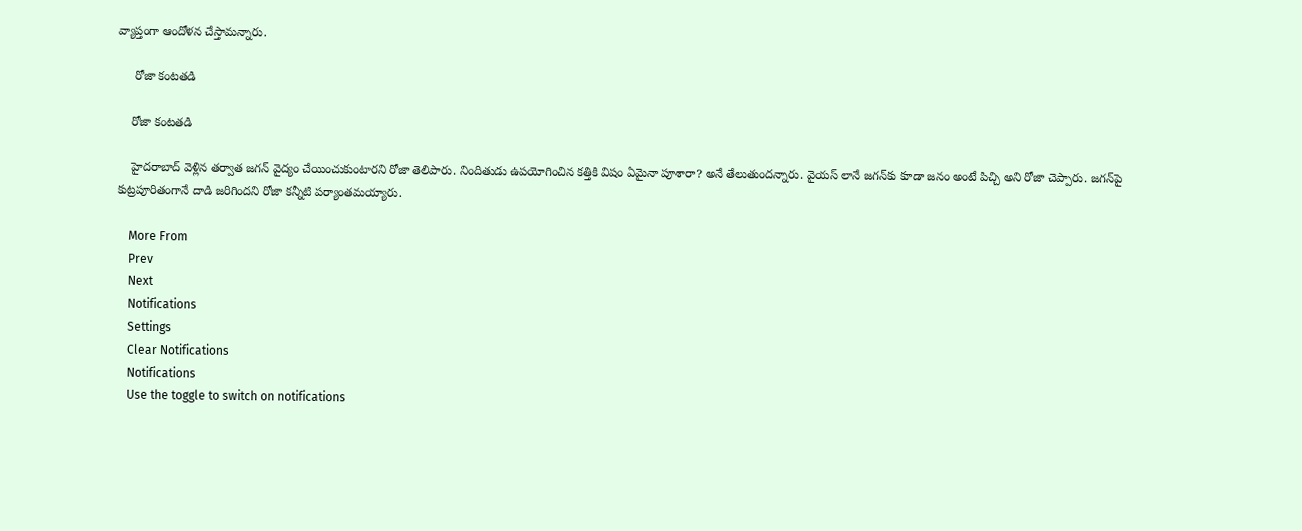వ్యాప్తంగా ఆందోళన చేస్తామన్నారు.

     రోజా కంటతడి

    రోజా కంటతడి

    హైదరాబాద్ వెళ్లిన తర్వాత జగన్ వైద్యం చేయించుకుంటారని రోజా తెలిపారు. నిందితుడు ఉపయోగించిన కత్తికి విషం ఏమైనా పూశారా? అనే తేలుతుందన్నారు. వైయస్ లానే జగన్‌కు కూడా జనం అంటే పిచ్చి అని రోజా చెప్పారు. జగన్‌పై కుట్రపూరితంగానే దాడి జరిగిందని రోజా కన్నీటి పర్యాంతమయ్యారు.

    More From
    Prev
    Next
    Notifications
    Settings
    Clear Notifications
    Notifications
    Use the toggle to switch on notifications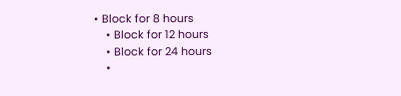• Block for 8 hours
    • Block for 12 hours
    • Block for 24 hours
    •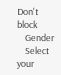Don't block
    Gender
    Select your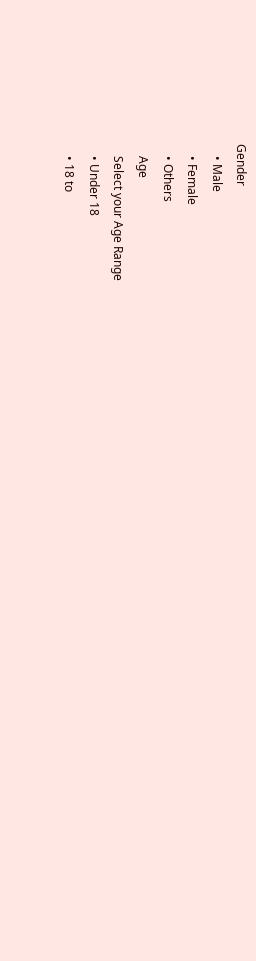Gender
    • Male
    • Female
    • Others
    Age
    Select your Age Range
    • Under 18
    • 18 to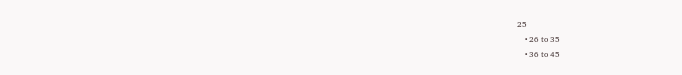25
    • 26 to 35
    • 36 to 45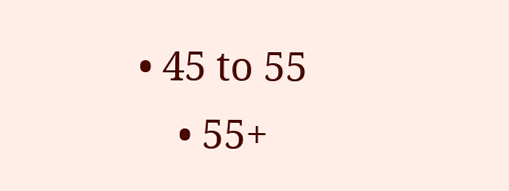• 45 to 55
    • 55+